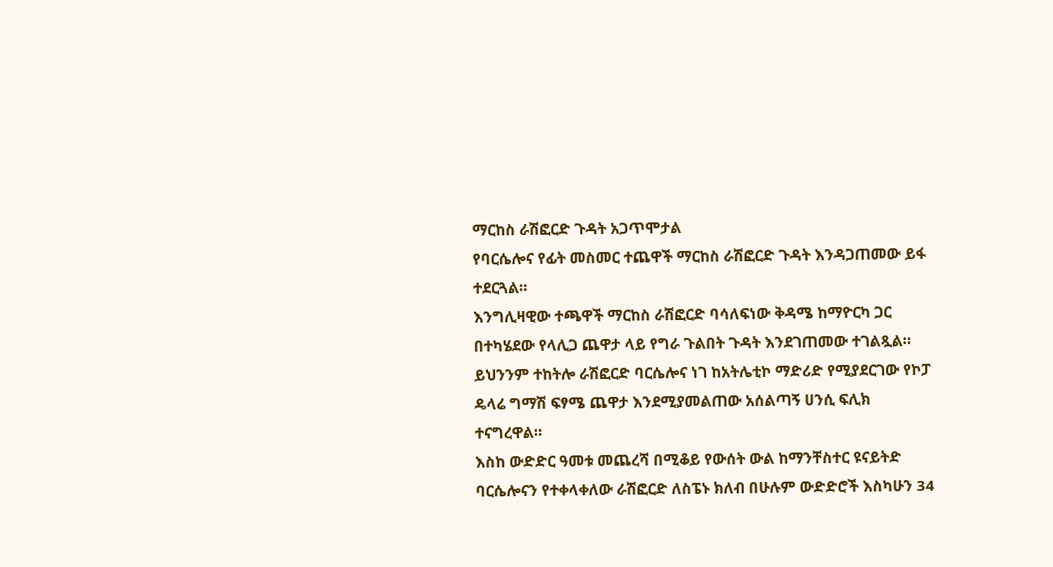ማርከስ ራሽፎርድ ጉዳት አጋጥሞታል
የባርሴሎና የፊት መስመር ተጨዋች ማርከስ ራሽፎርድ ጉዳት እንዳጋጠመው ይፋ ተደርጓል።
እንግሊዛዊው ተጫዋች ማርከስ ራሽፎርድ ባሳለፍነው ቅዳሜ ከማዮርካ ጋር በተካሄደው የላሊጋ ጨዋታ ላይ የግራ ጉልበት ጉዳት እንደገጠመው ተገልጿል።
ይህንንም ተከትሎ ራሽፎርድ ባርሴሎና ነገ ከአትሌቲኮ ማድሪድ የሚያደርገው የኮፓ ዴላሬ ግማሽ ፍፃሜ ጨዋታ እንደሚያመልጠው አሰልጣኝ ሀንሲ ፍሊክ ተናግረዋል።
እስከ ውድድር ዓመቱ መጨረሻ በሚቆይ የውሰት ውል ከማንቸስተር ዩናይትድ ባርሴሎናን የተቀላቀለው ራሽፎርድ ለስፔኑ ክለብ በሁሉም ውድድሮች እስካሁን 34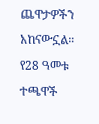ጨዋታዎችን አከናውኗል።
የ28 ዓመቱ ተጫዋች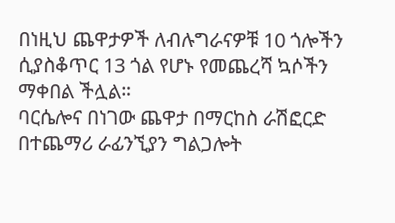በነዚህ ጨዋታዎች ለብሉግራናዎቹ 10 ጎሎችን ሲያስቆጥር 13 ጎል የሆኑ የመጨረሻ ኳሶችን ማቀበል ችሏል።
ባርሴሎና በነገው ጨዋታ በማርከስ ራሽፎርድ በተጨማሪ ራፊንኚያን ግልጋሎት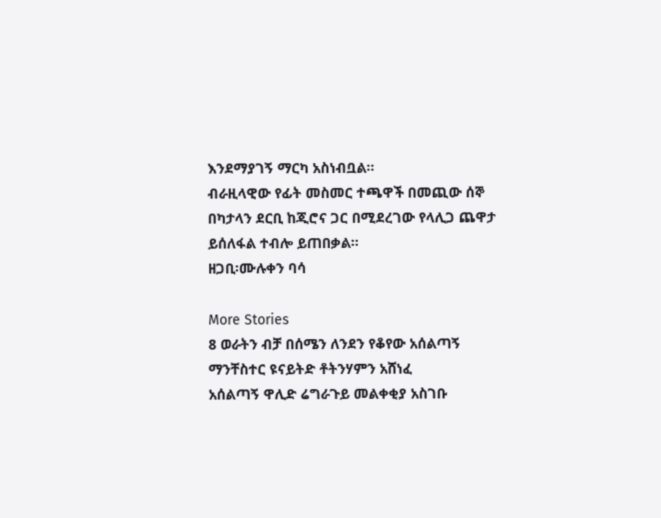እንደማያገኝ ማርካ አስነብቧል።
ብራዚላዊው የፊት መስመር ተጫዋች በመጪው ሰኞ በካታላን ደርቢ ከጂሮና ጋር በሚደረገው የላሊጋ ጨዋታ ይሰለፋል ተብሎ ይጠበቃል።
ዘጋቢ፡ሙሉቀን ባሳ

More Stories
8 ወራትን ብቻ በሰሜን ለንደን የቆየው አሰልጣኝ
ማንቸስተር ዩናይትድ ቶትንሃምን አሸነፈ
አሰልጣኝ ዋሊድ ሬግራጉይ መልቀቂያ አስገቡ